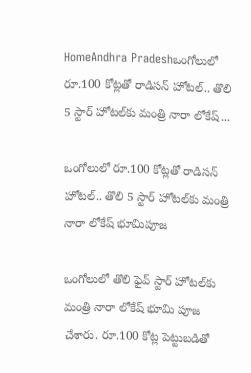HomeAndhra Pradeshఒంగోలులో రూ.100 కోట్లతో రాడిసన్ హోటల్.. తొలి 5 స్టార్ హోటల్‌కు మంత్రి నారా లోకేష్...

ఒంగోలులో రూ.100 కోట్లతో రాడిసన్ హోటల్.. తొలి 5 స్టార్ హోటల్‌కు మంత్రి నారా లోకేష్ భూమిపూజ

ఒంగోలులో తొలి ఫైవ్ స్టార్ హోటల్‌కు మంత్రి నారా లోకేష్ భూమి పూజ చేశారు. రూ.100 కోట్ల పెట్టుబడితో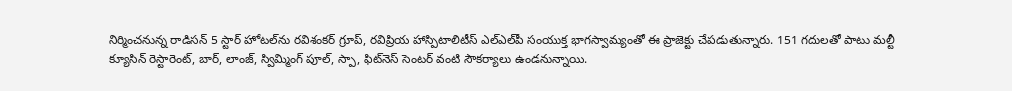నిర్మించనున్న రాడిసన్‌ 5 స్టార్‌ హోటల్‌ను రవిశంకర్‌ గ్రూప్‌, రవిప్రియ హాస్పిటాలిటీస్‌ ఎల్‌ఎల్‌పీ సంయుక్త భాగస్వామ్యంతో ఈ ప్రాజెక్టు చేపడుతున్నారు. 151 గదులతో పాటు మల్టీ క్యూసిన్‌ రెస్టారెంట్‌, బార్‌, లాంజ్‌, స్విమ్మింగ్‌ పూల్‌, స్పా, ఫిట్‌నెస్‌ సెంటర్‌ వంటి సౌకర్యాలు ఉండనున్నాయి.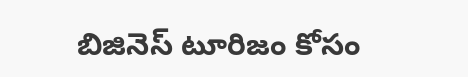బిజినెస్‌ టూరిజం కోసం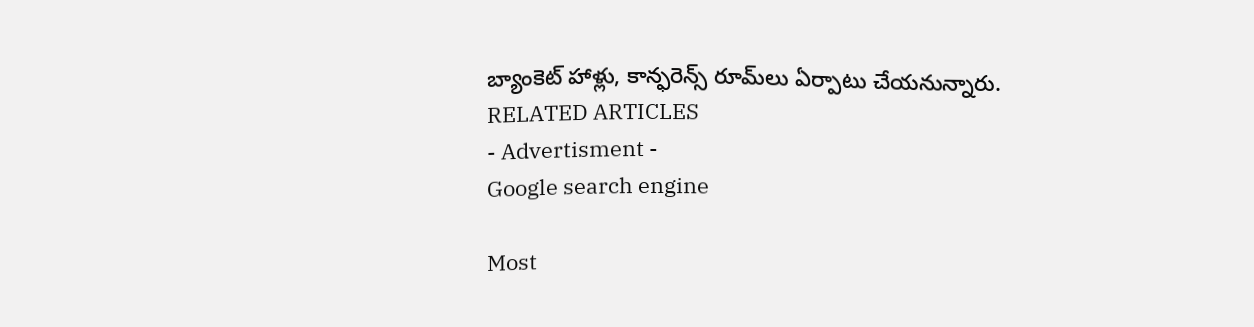బ్యాంకెట్‌ హాళ్లు, కాన్ఫరెన్స్‌ రూమ్‌లు ఏర్పాటు చేయనున్నారు.
RELATED ARTICLES
- Advertisment -
Google search engine

Most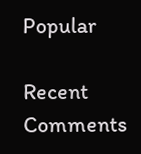Popular

Recent Comments